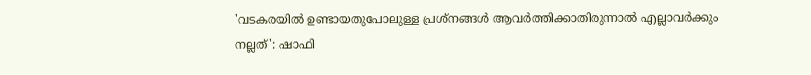'വടകരയിൽ ഉണ്ടായതുപോലുള്ള പ്രശ്നങ്ങൾ ആവർത്തിക്കാതിരുന്നാൽ എല്ലാവർക്കും നല്ലത്': ഷാഫി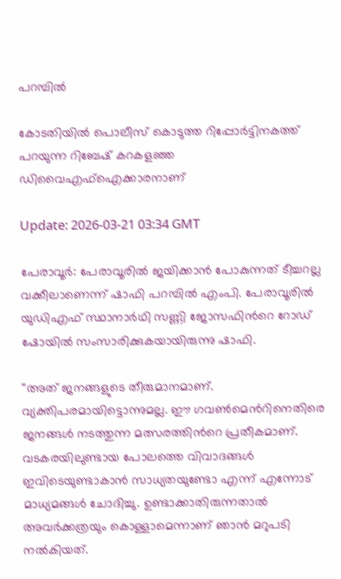പറമ്പിൽ

കോടതിയിൽ പൊലീസ് കൊടുത്ത റിപ്പോര്‍ട്ടിനകത്ത് പറയുന്ന റിബേഷ് കറകളഞ്ഞ ഡിവൈഎഫ്ഐക്കാരനാണ്

Update: 2026-03-21 03:34 GMT

പേരാവൂര്‍: പേരാവൂരിൽ ജയിക്കാൻ പോകുന്നത് ടീച്ചറല്ല വക്കീലാണെന്ന് ഷാഫി പറമ്പിൽ എംപി. പേരാവൂരിൽ യുഡിഎഫ് സ്ഥാനാര്‍ഥി സണ്ണി ജോസഫിന്‍റെ റോഡ് ഷോയിൽ സംസാരിക്കുകയായിരുന്നു ഷാഫി.

''അത് ജനങ്ങളുടെ തീരുമാനമാണ്. വ്യക്തിപരമായിട്ടൊന്നുമല്ല. ഈ ഗവൺമെന്‍റിനെതിരെ ജനങ്ങൾ നടത്തുന്ന മത്സരത്തിന്‍റെ പ്രതീകമാണ്. വടകരയിലുണ്ടായ പോലത്തെ വിവാദങ്ങൾ ഇവിടെയുണ്ടാകാൻ സാധ്യതയുണ്ടോ എന്ന് എന്നോട് മാധ്യമങ്ങൾ ചോദിച്ചു. ഉണ്ടാക്കാതിരുന്നതാൽ അവര്‍ക്കത്രയും കൊള്ളാമെന്നാണ് ഞാൻ മറുപടി നൽകിയത്.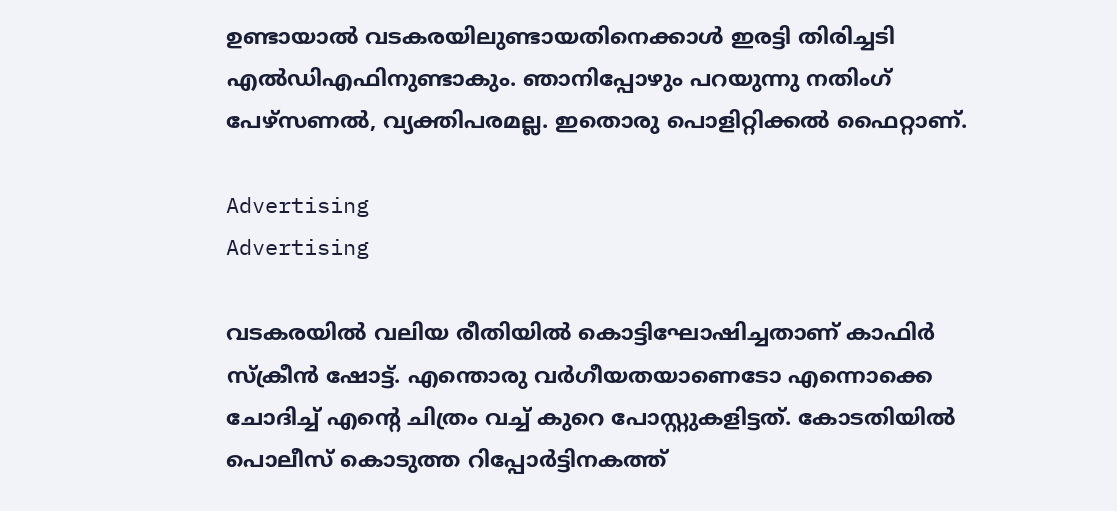ഉണ്ടായാൽ വടകരയിലുണ്ടായതിനെക്കാൾ ഇരട്ടി തിരിച്ചടി എൽഡിഎഫിനുണ്ടാകും. ഞാനിപ്പോഴും പറയുന്നു നതിംഗ് പേഴ്സണൽ, വ്യക്തിപരമല്ല. ഇതൊരു പൊളിറ്റിക്കൽ ഫൈറ്റാണ്.

Advertising
Advertising

വടകരയിൽ വലിയ രീതിയിൽ കൊട്ടിഘോഷിച്ചതാണ് കാഫിര്‍ സ്ക്രീൻ ഷോട്ട്. എന്തൊരു വര്‍ഗീയതയാണെടോ എന്നൊക്കെ ചോദിച്ച് എന്‍റെ ചിത്രം വച്ച് കുറെ പോസ്റ്റുകളിട്ടത്. കോടതിയിൽ പൊലീസ് കൊടുത്ത റിപ്പോര്‍ട്ടിനകത്ത്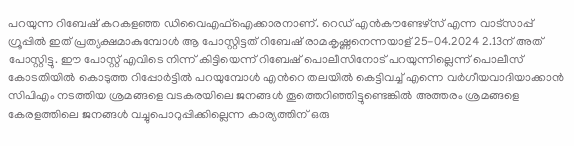പറയുന്ന റിബേഷ് കറകളഞ്ഞ ഡിവൈഎഫ്ഐക്കാരനാണ്. റെഡ് എൻകൗണ്ടേഴ്സ് എന്ന വാട്സാപ്പ് ഗ്രൂപ്പിൽ ഇത് പ്രത്യക്ഷമാകുമ്പോൾ ആ പോസ്റ്റിട്ടത് റിബേഷ് രാമകൃഷ്ണനെന്നയാള് 25-04.2024 2.13ന് അത് പോസ്റ്റിട്ടു. ഈ പോസ്റ്റ് എവിടെ നിന്ന് കിട്ടിയെന്ന് റിബേഷ് പൊലീസിനോട് പറയുന്നില്ലെന്ന് പൊലീസ് കോടതിയിൽ കൊടുത്ത റിപ്പോര്‍ട്ടിൽ പറയുമ്പോൾ എന്‍റെ തലയിൽ കെട്ടിവച്ച് എന്നെ വര്‍ഗീയവാദിയാക്കാൻ സിപിഎം നടത്തിയ ശ്രമങ്ങളെ വടകരയിലെ ജനങ്ങൾ തൂത്തെറിഞ്ഞിട്ടുണ്ടെങ്കിൽ അത്തരം ശ്രമങ്ങളെ കേരളത്തിലെ ജനങ്ങൾ വച്ചുപൊറുപ്പിക്കില്ലെന്ന കാര്യത്തിന് ഒരു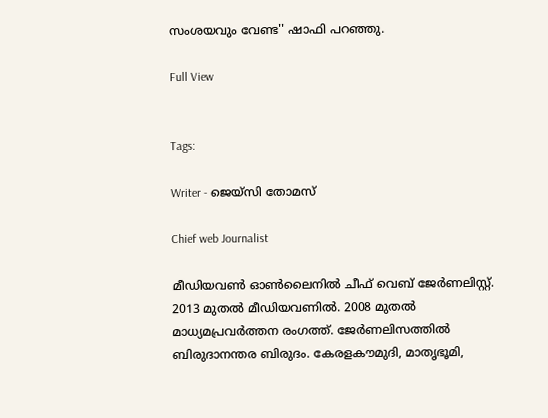സംശയവും വേണ്ട'' ഷാഫി പറഞ്ഞു.

Full View


Tags:

Writer - ജെയ്സി തോമസ്

Chief web Journalist

മീഡിയവൺ ഓൺലൈനിൽ ചീഫ് വെബ് ജേർണലിസ്റ്റ്. 2013 മുതൽ മീഡിയവണിൽ. 2008 മുതൽ മാധ്യമപ്രവർത്തന രംഗത്ത്. ജേർണലിസത്തിൽ ബിരുദാനന്തര ബിരുദം. കേരളകൗമുദി, മാതൃഭൂമി,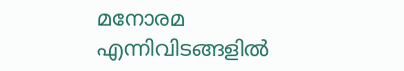മനോരമ എന്നിവിടങ്ങളിൽ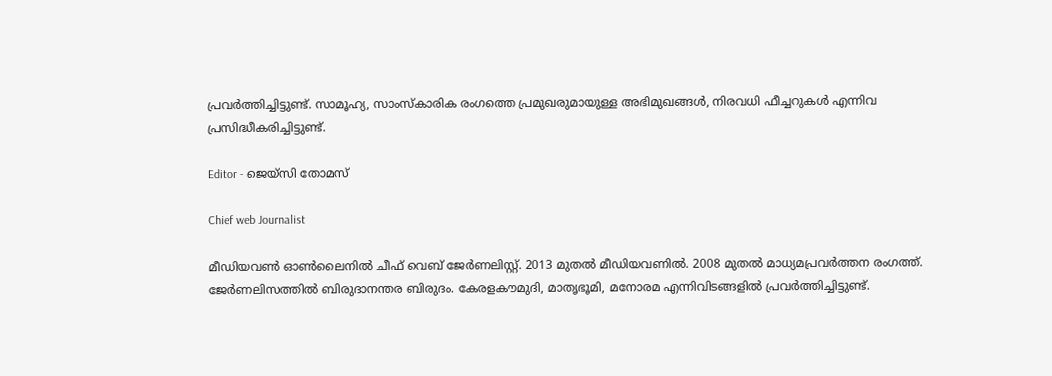പ്രവർത്തിച്ചിട്ടുണ്ട്. സാമൂഹ്യ, സാംസ്‌കാരിക രംഗത്തെ പ്രമുഖരുമായുള്ള അഭിമുഖങ്ങൾ, നിരവധി ഫീച്ചറുകൾ എന്നിവ പ്രസിദ്ധീകരിച്ചിട്ടുണ്ട്.

Editor - ജെയ്സി തോമസ്

Chief web Journalist

മീഡിയവൺ ഓൺലൈനിൽ ചീഫ് വെബ് ജേർണലിസ്റ്റ്. 2013 മുതൽ മീഡിയവണിൽ. 2008 മുതൽ മാധ്യമപ്രവർത്തന രംഗത്ത്. ജേർണലിസത്തിൽ ബിരുദാനന്തര ബിരുദം. കേരളകൗമുദി, മാതൃഭൂമി, മനോരമ എന്നിവിടങ്ങളിൽ പ്രവർത്തിച്ചിട്ടുണ്ട്.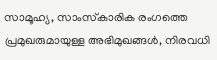സാമൂഹ്യ, സാംസ്‌കാരിക രംഗത്തെ പ്രമുഖരുമായുള്ള അഭിമുഖങ്ങൾ, നിരവധി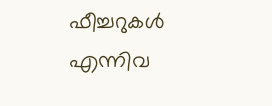ഫീച്ചറുകൾ എന്നിവ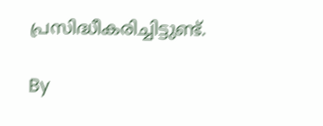പ്രസിദ്ധീകരിച്ചിട്ടുണ്ട്.

By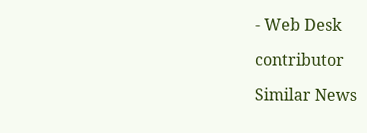- Web Desk

contributor

Similar News